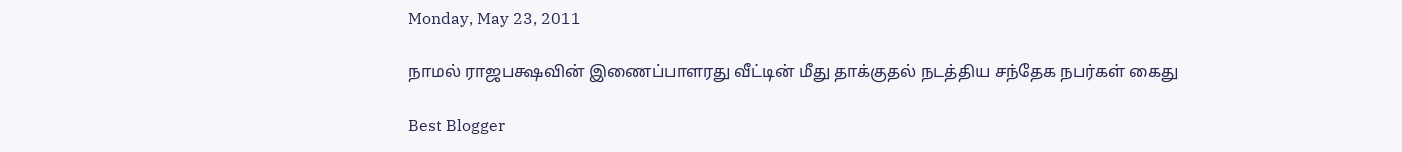Monday, May 23, 2011

நாமல் ராஜபக்ஷவின் இணைப்பாளரது வீட்டின் மீது தாக்குதல் நடத்திய சந்தேக நபர்கள் கைது

Best Blogger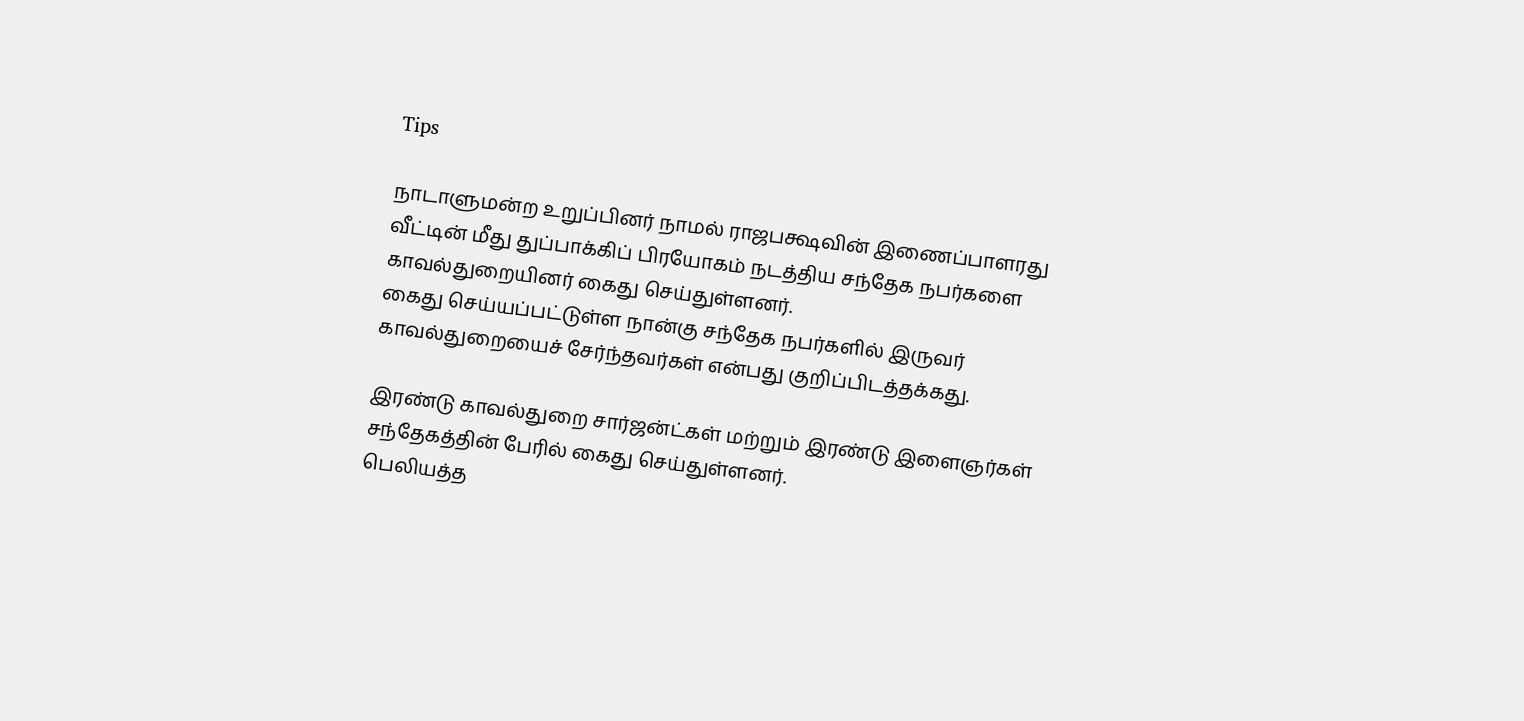Tips

நாடாளுமன்ற உறுப்பினர் நாமல் ராஜபக்ஷவின் இணைப்பாளரது வீட்டின் மீது துப்பாக்கிப் பிரயோகம் நடத்திய சந்தேக நபர்களை காவல்துறையினர் கைது செய்துள்ளனர்.
கைது செய்யப்பட்டுள்ள நான்கு சந்தேக நபர்களில் இருவர் காவல்துறையைச் சேர்ந்தவர்கள் என்பது குறிப்பிடத்தக்கது.

இரண்டு காவல்துறை சார்ஜன்ட்கள் மற்றும் இரண்டு இளைஞர்கள் சந்தேகத்தின் பேரில் கைது செய்துள்ளனர்.
பெலியத்த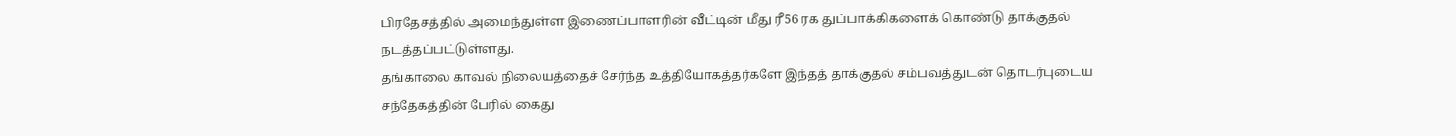பிரதேசத்தில் அமைந்துள்ள இணைப்பாளரின் வீட்டின் மீது ரீ56 ரக துப்பாக்கிகளைக் கொண்டு தாக்குதல் நடத்தப்பட்டுள்ளது.
தங்காலை காவல் நிலையத்தைச் சேர்ந்த உத்தியோகத்தர்களே இந்தத் தாக்குதல் சம்பவத்துடன் தொடர்புடைய சந்தேகத்தின் பேரில் கைது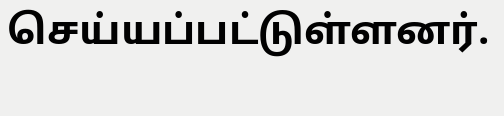செய்யப்பட்டுள்ளனர்.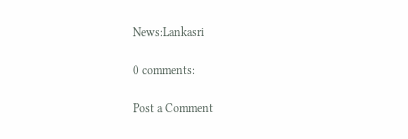News:Lankasri

0 comments:

Post a Comment